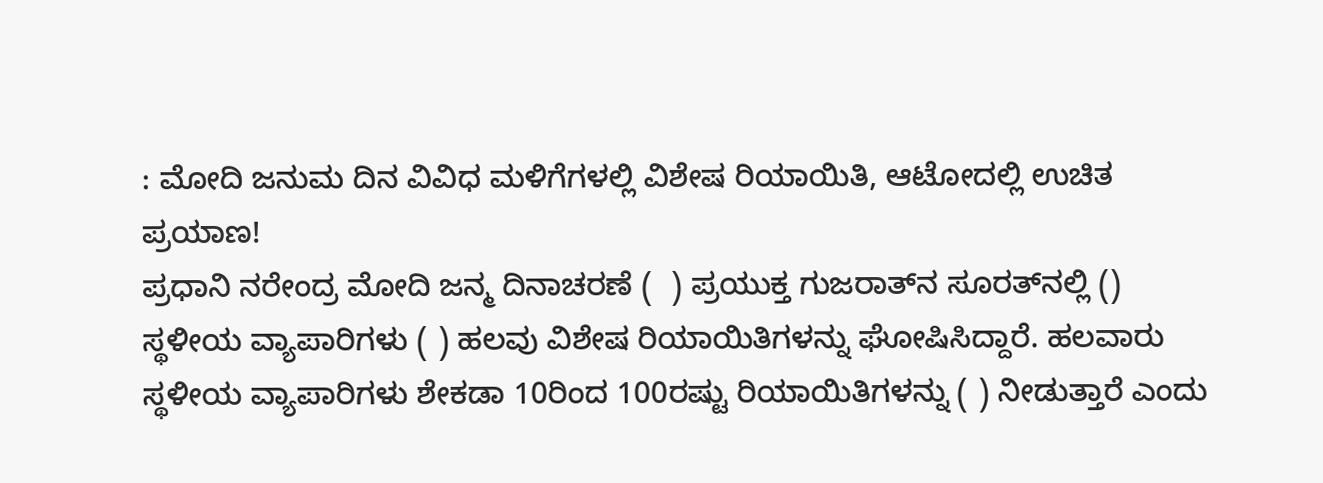: ಮೋದಿ ಜನುಮ ದಿನ ವಿವಿಧ ಮಳಿಗೆಗಳಲ್ಲಿ ವಿಶೇಷ ರಿಯಾಯಿತಿ, ಆಟೋದಲ್ಲಿ ಉಚಿತ ಪ್ರಯಾಣ!
ಪ್ರಧಾನಿ ನರೇಂದ್ರ ಮೋದಿ ಜನ್ಮ ದಿನಾಚರಣೆ (  ) ಪ್ರಯುಕ್ತ ಗುಜರಾತ್‌ನ ಸೂರತ್‌ನಲ್ಲಿ () ಸ್ಥಳೀಯ ವ್ಯಾಪಾರಿಗಳು ( ) ಹಲವು ವಿಶೇಷ ರಿಯಾಯಿತಿಗಳನ್ನು ಘೋಷಿಸಿದ್ದಾರೆ. ಹಲವಾರು ಸ್ಥಳೀಯ ವ್ಯಾಪಾರಿಗಳು ಶೇಕಡಾ 10ರಿಂದ 100ರಷ್ಟು ರಿಯಾಯಿತಿಗಳನ್ನು ( ) ನೀಡುತ್ತಾರೆ ಎಂದು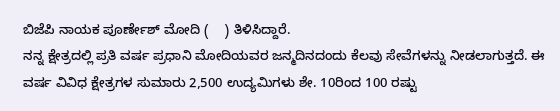ಬಿಜೆಪಿ ನಾಯಕ ಪೂರ್ಣೇಶ್ ಮೋದಿ (    ) ತಿಳಿಸಿದ್ದಾರೆ.
ನನ್ನ ಕ್ಷೇತ್ರದಲ್ಲಿ ಪ್ರತಿ ವರ್ಷ ಪ್ರಧಾನಿ ಮೋದಿಯವರ ಜನ್ಮದಿನದಂದು ಕೆಲವು ಸೇವೆಗಳನ್ನು ನೀಡಲಾಗುತ್ತದೆ. ಈ ವರ್ಷ ವಿವಿಧ ಕ್ಷೇತ್ರಗಳ ಸುಮಾರು 2,500 ಉದ್ಯಮಿಗಳು ಶೇ. 10ರಿಂದ 100 ರಷ್ಟು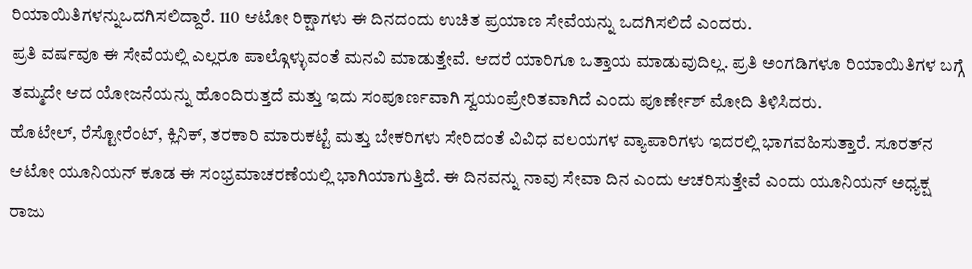ರಿಯಾಯಿತಿಗಳನ್ನುಒದಗಿಸಲಿದ್ದಾರೆ. 110 ಆಟೋ ರಿಕ್ಷಾಗಳು ಈ ದಿನದಂದು ಉಚಿತ ಪ್ರಯಾಣ ಸೇವೆಯನ್ನು ಒದಗಿಸಲಿದೆ ಎಂದರು.
ಪ್ರತಿ ವರ್ಷವೂ ಈ ಸೇವೆಯಲ್ಲಿ ಎಲ್ಲರೂ ಪಾಲ್ಗೊಳ್ಳುವಂತೆ ಮನವಿ ಮಾಡುತ್ತೇವೆ. ಆದರೆ ಯಾರಿಗೂ ಒತ್ತಾಯ ಮಾಡುವುದಿಲ್ಲ. ಪ್ರತಿ ಅಂಗಡಿಗಳೂ ರಿಯಾಯಿತಿಗಳ ಬಗ್ಗೆ ತಮ್ಮದೇ ಆದ ಯೋಜನೆಯನ್ನು ಹೊಂದಿರುತ್ತದೆ ಮತ್ತು ಇದು ಸಂಪೂರ್ಣವಾಗಿ ಸ್ವಯಂಪ್ರೇರಿತವಾಗಿದೆ ಎಂದು ಪೂರ್ಣೇಶ್ ಮೋದಿ ತಿಳಿಸಿದರು.
ಹೊಟೇಲ್, ರೆಸ್ಟೋರೆಂಟ್‌, ಕ್ಲಿನಿಕ್‌, ತರಕಾರಿ ಮಾರುಕಟ್ಟೆ ಮತ್ತು ಬೇಕರಿಗಳು ಸೇರಿದಂತೆ ವಿವಿಧ ವಲಯಗಳ ವ್ಯಾಪಾರಿಗಳು ಇದರಲ್ಲಿ ಭಾಗವಹಿಸುತ್ತಾರೆ. ಸೂರತ್‌ನ ಆಟೋ ಯೂನಿಯನ್ ಕೂಡ ಈ ಸಂಭ್ರಮಾಚರಣೆಯಲ್ಲಿ ಭಾಗಿಯಾಗುತ್ತಿದೆ. ಈ ದಿನವನ್ನು ನಾವು ಸೇವಾ ದಿನ ಎಂದು ಆಚರಿಸುತ್ತೇವೆ ಎಂದು ಯೂನಿಯನ್ ಅಧ್ಯಕ್ಷ ರಾಜು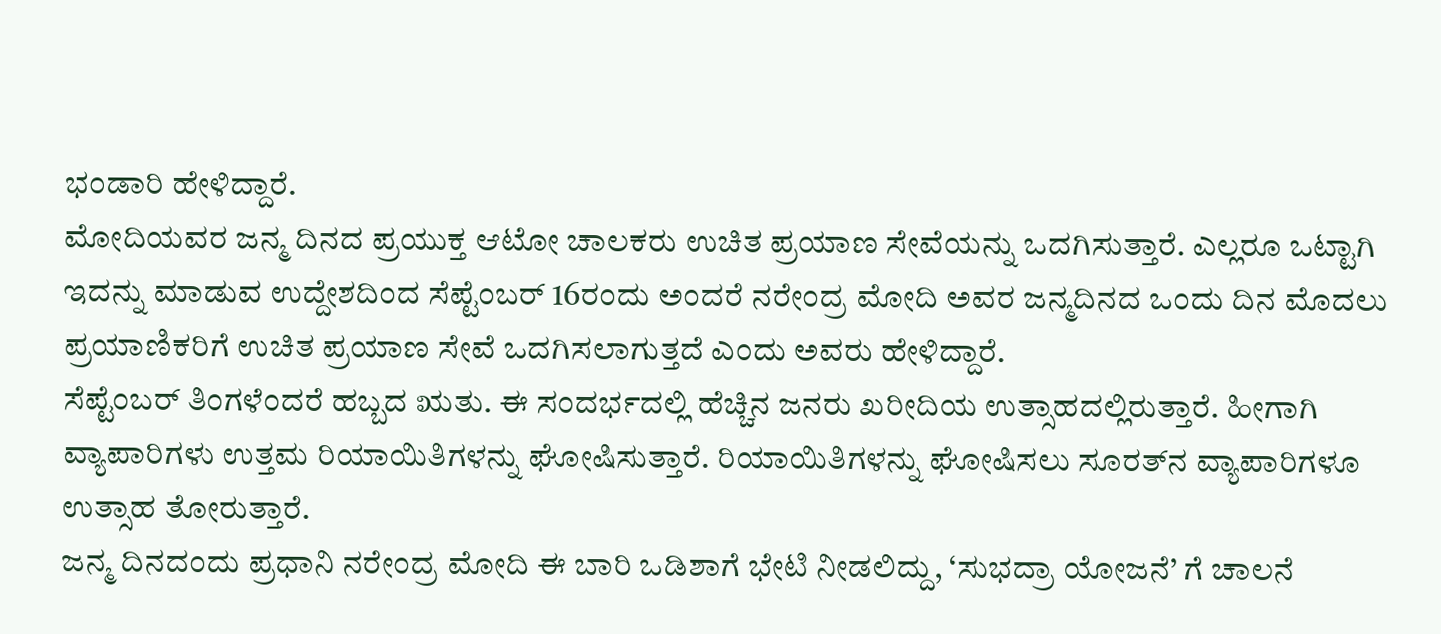ಭಂಡಾರಿ ಹೇಳಿದ್ದಾರೆ.
ಮೋದಿಯವರ ಜನ್ಮ ದಿನದ ಪ್ರಯುಕ್ತ ಆಟೋ ಚಾಲಕರು ಉಚಿತ ಪ್ರಯಾಣ ಸೇವೆಯನ್ನು ಒದಗಿಸುತ್ತಾರೆ. ಎಲ್ಲರೂ ಒಟ್ಟಾಗಿ ಇದನ್ನು ಮಾಡುವ ಉದ್ದೇಶದಿಂದ ಸೆಪ್ಟೆಂಬರ್ 16ರಂದು ಅಂದರೆ ನರೇಂದ್ರ ಮೋದಿ ಅವರ ಜನ್ಮದಿನದ ಒಂದು ದಿನ ಮೊದಲು ಪ್ರಯಾಣಿಕರಿಗೆ ಉಚಿತ ಪ್ರಯಾಣ ಸೇವೆ ಒದಗಿಸಲಾಗುತ್ತದೆ ಎಂದು ಅವರು ಹೇಳಿದ್ದಾರೆ.
ಸೆಪ್ಟೆಂಬರ್ ತಿಂಗಳೆಂದರೆ ಹಬ್ಬದ ಋತು. ಈ ಸಂದರ್ಭದಲ್ಲಿ ಹೆಚ್ಚಿನ ಜನರು ಖರೀದಿಯ ಉತ್ಸಾಹದಲ್ಲಿರುತ್ತಾರೆ. ಹೀಗಾಗಿ ವ್ಯಾಪಾರಿಗಳು ಉತ್ತಮ ರಿಯಾಯಿತಿಗಳನ್ನು ಘೋಷಿಸುತ್ತಾರೆ. ರಿಯಾಯಿತಿಗಳನ್ನು ಘೋಷಿಸಲು ಸೂರತ್‌ನ ವ್ಯಾಪಾರಿಗಳೂ ಉತ್ಸಾಹ ತೋರುತ್ತಾರೆ.
ಜನ್ಮ ದಿನದಂದು ಪ್ರಧಾನಿ ನರೇಂದ್ರ ಮೋದಿ ಈ ಬಾರಿ ಒಡಿಶಾಗೆ ಭೇಟಿ ನೀಡಲಿದ್ದು, ‘ಸುಭದ್ರಾ ಯೋಜನೆ’ ಗೆ ಚಾಲನೆ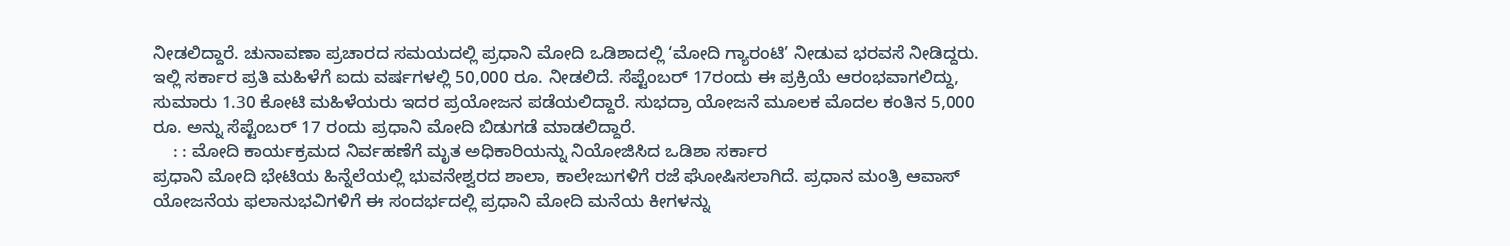ನೀಡಲಿದ್ದಾರೆ. ಚುನಾವಣಾ ಪ್ರಚಾರದ ಸಮಯದಲ್ಲಿ ಪ್ರಧಾನಿ ಮೋದಿ ಒಡಿಶಾದಲ್ಲಿ ‘ಮೋದಿ ಗ್ಯಾರಂಟಿ’ ನೀಡುವ ಭರವಸೆ ನೀಡಿದ್ದರು. ಇಲ್ಲಿ ಸರ್ಕಾರ ಪ್ರತಿ ಮಹಿಳೆಗೆ ಐದು ವರ್ಷಗಳಲ್ಲಿ 50,000 ರೂ. ನೀಡಲಿದೆ. ಸೆಪ್ಟೆಂಬರ್ 17ರಂದು ಈ ಪ್ರಕ್ರಿಯೆ ಆರಂಭವಾಗಲಿದ್ದು, ಸುಮಾರು 1.30 ಕೋಟಿ ಮಹಿಳೆಯರು ಇದರ ಪ್ರಯೋಜನ ಪಡೆಯಲಿದ್ದಾರೆ. ಸುಭದ್ರಾ ಯೋಜನೆ ಮೂಲಕ ಮೊದಲ ಕಂತಿನ 5,000 ರೂ. ಅನ್ನು ಸೆಪ್ಟೆಂಬರ್ 17 ರಂದು ಪ್ರಧಾನಿ ಮೋದಿ ಬಿಡುಗಡೆ ಮಾಡಲಿದ್ದಾರೆ.
    : : ಮೋದಿ ಕಾರ್ಯಕ್ರಮದ ನಿರ್ವಹಣೆಗೆ ಮೃತ ಅಧಿಕಾರಿಯನ್ನು ನಿಯೋಜಿಸಿದ ಒಡಿಶಾ ಸರ್ಕಾರ
ಪ್ರಧಾನಿ ಮೋದಿ ಭೇಟಿಯ ಹಿನ್ನೆಲೆಯಲ್ಲಿ ಭುವನೇಶ್ವರದ ಶಾಲಾ, ಕಾಲೇಜುಗಳಿಗೆ ರಜೆ ಘೋಷಿಸಲಾಗಿದೆ. ಪ್ರಧಾನ ಮಂತ್ರಿ ಆವಾಸ್ ಯೋಜನೆಯ ಫಲಾನುಭವಿಗಳಿಗೆ ಈ ಸಂದರ್ಭದಲ್ಲಿ ಪ್ರಧಾನಿ ಮೋದಿ ಮನೆಯ ಕೀಗಳನ್ನು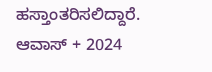ಹಸ್ತಾಂತರಿಸಲಿದ್ದಾರೆ. ಆವಾಸ್ + 2024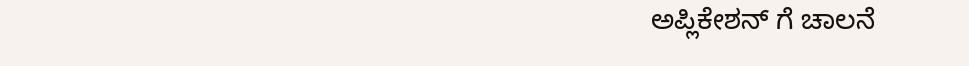ಅಪ್ಲಿಕೇಶನ್ ಗೆ ಚಾಲನೆ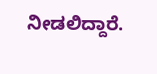ನೀಡಲಿದ್ದಾರೆ.